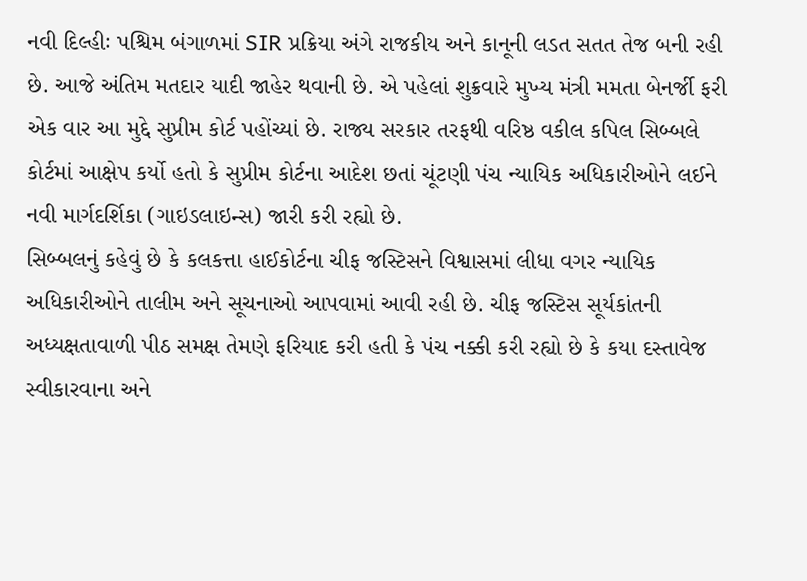નવી દિલ્હીઃ પશ્ચિમ બંગાળમાં SIR પ્રક્રિયા અંગે રાજકીય અને કાનૂની લડત સતત તેજ બની રહી છે. આજે અંતિમ મતદાર યાદી જાહેર થવાની છે. એ પહેલાં શુક્રવારે મુખ્ય મંત્રી મમતા બેનર્જી ફરી એક વાર આ મુદ્દે સુપ્રીમ કોર્ટ પહોંચ્યાં છે. રાજ્ય સરકાર તરફથી વરિષ્ઠ વકીલ કપિલ સિબ્બલે કોર્ટમાં આક્ષેપ કર્યો હતો કે સુપ્રીમ કોર્ટના આદેશ છતાં ચૂંટણી પંચ ન્યાયિક અધિકારીઓને લઈને નવી માર્ગદર્શિકા (ગાઇડલાઇન્સ) જારી કરી રહ્યો છે.
સિબ્બલનું કહેવું છે કે કલકત્તા હાઈકોર્ટના ચીફ જસ્ટિસને વિશ્વાસમાં લીધા વગર ન્યાયિક અધિકારીઓને તાલીમ અને સૂચનાઓ આપવામાં આવી રહી છે. ચીફ જસ્ટિસ સૂર્યકાંતની અધ્યક્ષતાવાળી પીઠ સમક્ષ તેમણે ફરિયાદ કરી હતી કે પંચ નક્કી કરી રહ્યો છે કે કયા દસ્તાવેજ સ્વીકારવાના અને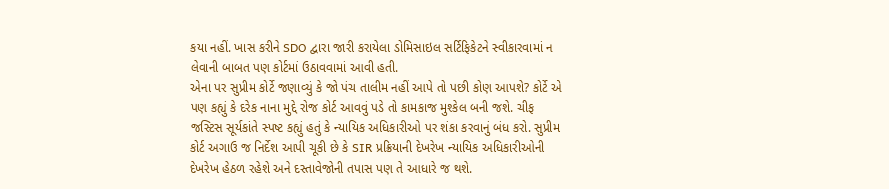કયા નહીં. ખાસ કરીને SDO દ્વારા જારી કરાયેલા ડોમિસાઇલ સર્ટિફિકેટને સ્વીકારવામાં ન લેવાની બાબત પણ કોર્ટમાં ઉઠાવવામાં આવી હતી.
એના પર સુપ્રીમ કોર્ટે જણાવ્યું કે જો પંચ તાલીમ નહીં આપે તો પછી કોણ આપશે? કોર્ટે એ પણ કહ્યું કે દરેક નાના મુદ્દે રોજ કોર્ટ આવવું પડે તો કામકાજ મુશ્કેલ બની જશે. ચીફ જસ્ટિસ સૂર્યકાંતે સ્પષ્ટ કહ્યું હતું કે ન્યાયિક અધિકારીઓ પર શંકા કરવાનું બંધ કરો. સુપ્રીમ કોર્ટ અગાઉ જ નિર્દેશ આપી ચૂકી છે કે SIR પ્રક્રિયાની દેખરેખ ન્યાયિક અધિકારીઓની દેખરેખ હેઠળ રહેશે અને દસ્તાવેજોની તપાસ પણ તે આધારે જ થશે.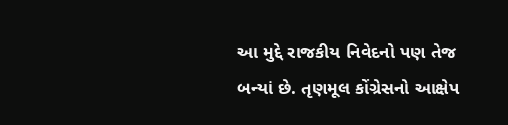આ મુદ્દે રાજકીય નિવેદનો પણ તેજ બન્યાં છે. તૃણમૂલ કોંગ્રેસનો આક્ષેપ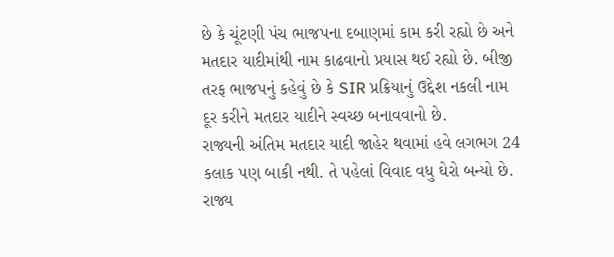છે કે ચૂંટણી પંચ ભાજપના દબાણમાં કામ કરી રહ્યો છે અને મતદાર યાદીમાંથી નામ કાઢવાનો પ્રયાસ થઈ રહ્યો છે. બીજી તરફ ભાજપનું કહેવું છે કે SIR પ્રક્રિયાનું ઉદ્દેશ નકલી નામ દૂર કરીને મતદાર યાદીને સ્વચ્છ બનાવવાનો છે.
રાજ્યની અંતિમ મતદાર યાદી જાહેર થવામાં હવે લગભગ 24 કલાક પણ બાકી નથી. તે પહેલાં વિવાદ વધુ ઘેરો બન્યો છે. રાજ્ય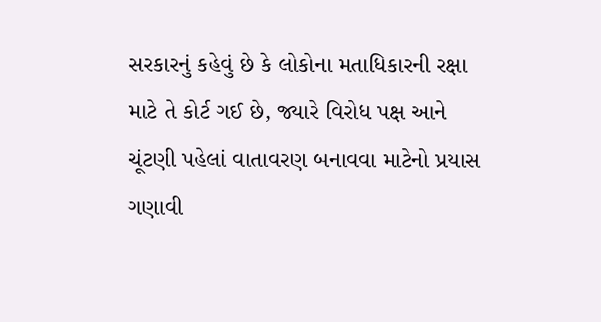સરકારનું કહેવું છે કે લોકોના મતાધિકારની રક્ષા માટે તે કોર્ટ ગઈ છે, જ્યારે વિરોધ પક્ષ આને ચૂંટણી પહેલાં વાતાવરણ બનાવવા માટેનો પ્રયાસ ગણાવી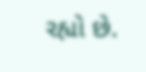રહ્યો છે.